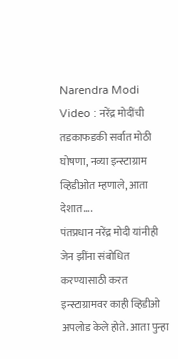Narendra Modi Video : नरेंद्र मोदींची तडकाफडकी सर्वात मोठी घोषणा, नव्या इन्स्टाग्राम व्हिडीओत म्हणाले, आता देशात….
पंतप्रधान नरेंद्र मोदी यांनीही जेन झींना संबोधित करण्यासाठी करत इन्स्टाग्रामवर काही व्हिडीओ अपलोड केले होते. आता पुन्हा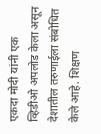एकदा मोदी यांनी एक व्हिडीओ अपलोड केला असून देशातील तरुणाईला संबोधित केले आहे. शिक्षण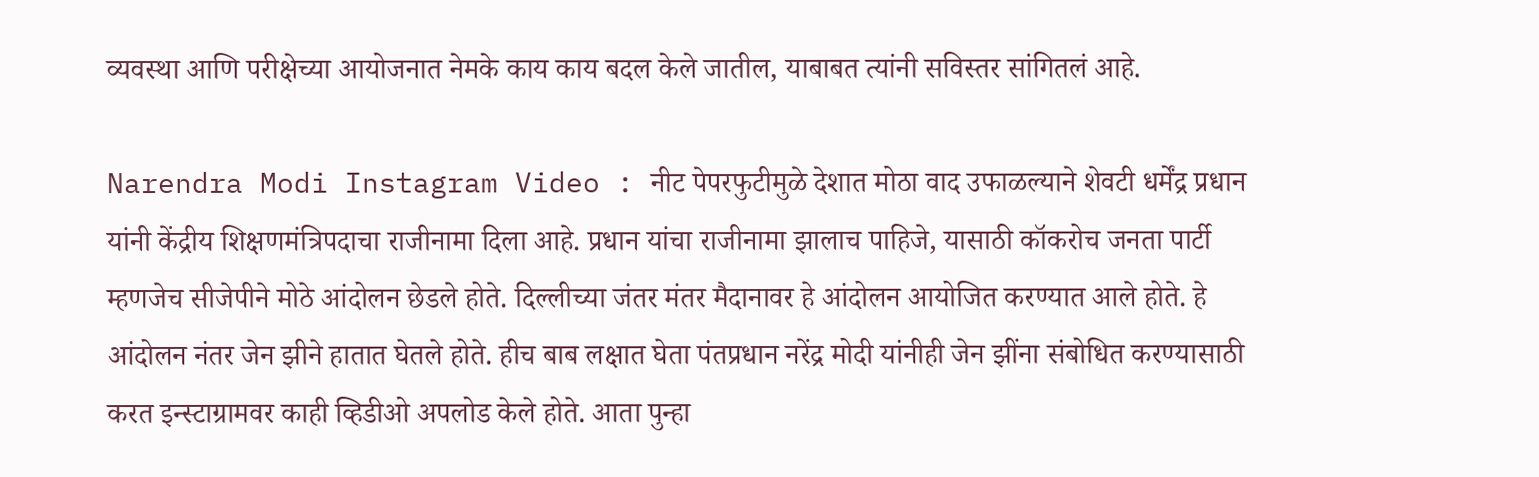व्यवस्था आणि परीक्षेच्या आयोजनात नेमके काय काय बदल केले जातील, याबाबत त्यांनी सविस्तर सांगितलं आहे.

Narendra Modi Instagram Video : नीट पेपरफुटीमुळे देशात मोठा वाद उफाळल्याने शेवटी धर्मेंद्र प्रधान यांनी केंद्रीय शिक्षणमंत्रिपदाचा राजीनामा दिला आहे. प्रधान यांचा राजीनामा झालाच पाहिजे, यासाठी कॉकरोच जनता पार्टी म्हणजेच सीजेपीने मोठे आंदोलन छेडले होते. दिल्लीच्या जंतर मंतर मैदानावर हे आंदोलन आयोजित करण्यात आले होते. हे आंदोलन नंतर जेन झीने हातात घेतले होते. हीच बाब लक्षात घेता पंतप्रधान नरेंद्र मोदी यांनीही जेन झींना संबोधित करण्यासाठी करत इन्स्टाग्रामवर काही व्हिडीओ अपलोड केले होते. आता पुन्हा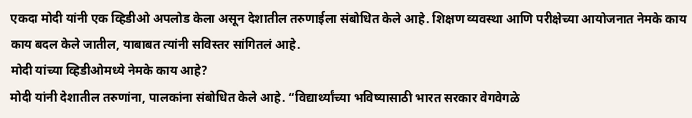एकदा मोदी यांनी एक व्हिडीओ अपलोड केला असून देशातील तरुणाईला संबोधित केले आहे. शिक्षण व्यवस्था आणि परीक्षेच्या आयोजनात नेमके काय काय बदल केले जातील, याबाबत त्यांनी सविस्तर सांगितलं आहे.
मोदी यांच्या व्हिडीओमध्ये नेमके काय आहे?
मोदी यांनी देशातील तरुणांना, पालकांना संबोधित केले आहे. “विद्यार्थ्यांच्या भविष्यासाठी भारत सरकार वेगवेगळे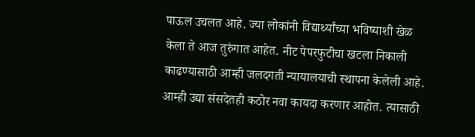पाऊल उचलत आहे. ज्या लोकांनी विद्यार्थ्यांच्या भविष्याशी खेळ केला ते आज तुरुंगात आहेत. नीट पेपरफुटीचा खटला निकाली काढण्यासाठी आम्ही जलदगती न्यायालयाची स्थापना केलेली आहे. आम्ही उद्या संसदेतही कठोर नवा कायदा करणार आहोत. त्यासाठी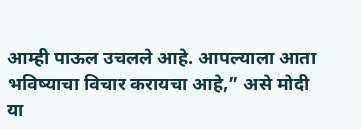आम्ही पाऊल उचलले आहे. आपल्याला आता भविष्याचा विचार करायचा आहे,” असे मोदी या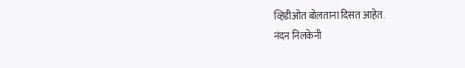व्हिडीओत बोलताना दिसत आहेत.
नंदन निलकेनी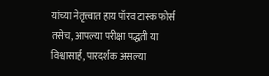यांच्या नेतृत्त्वात हाय पॉरव टास्क फोर्स
तसेच, आपल्या परीक्षा पद्धती या विश्वासार्ह, पारदर्शक असल्या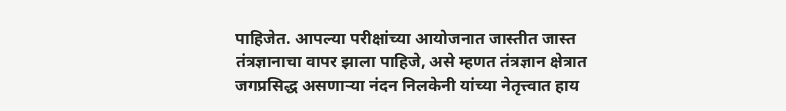पाहिजेत. आपल्या परीक्षांच्या आयोजनात जास्तीत जास्त तंत्रज्ञानाचा वापर झाला पाहिजे, असे म्हणत तंत्रज्ञान क्षेत्रात जगप्रसिद्ध असणाऱ्या नंदन निलकेनी यांच्या नेतृत्त्वात हाय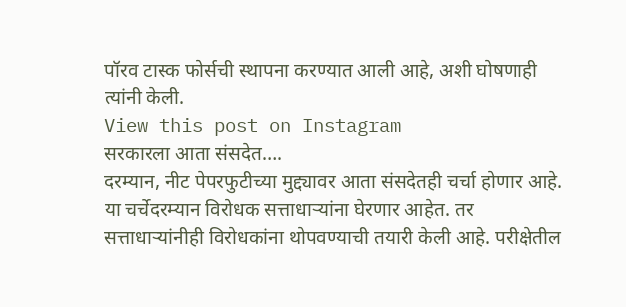पॉरव टास्क फोर्सची स्थापना करण्यात आली आहे, अशी घोषणाही त्यांनी केली.
View this post on Instagram
सरकारला आता संसदेत….
दरम्यान, नीट पेपरफुटीच्या मुद्द्यावर आता संसदेतही चर्चा होणार आहे. या चर्चेदरम्यान विरोधक सत्ताधाऱ्यांना घेरणार आहेत. तर सत्ताधाऱ्यांनीही विरोधकांना थोपवण्याची तयारी केली आहे. परीक्षेतील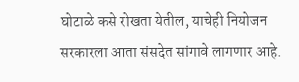घोटाळे कसे रोखता येतील, याचेही नियोजन सरकारला आता संसदेत सांगावे लागणार आहे.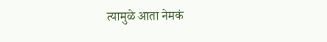त्यामुळे आता नेमकं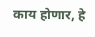काय होणार, हे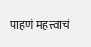पाहणं महत्त्वाचं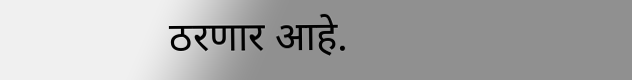ठरणार आहे.